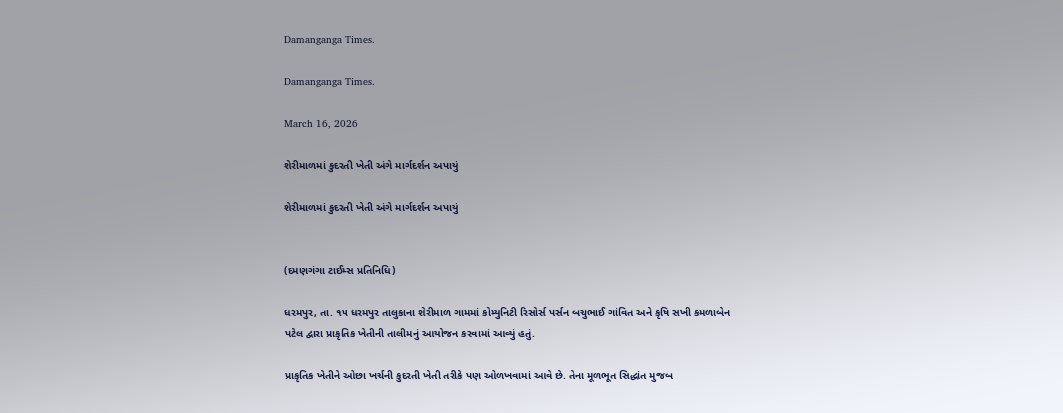Damanganga Times.

Damanganga Times.

March 16, 2026

શેરીમાળમાં કુદરતી ખેતી અંગે માર્ગદર્શન અપાયું

શેરીમાળમાં કુદરતી ખેતી અંગે માર્ગદર્શન અપાયું


(દમણગંગા ટાઈમ્સ પ્રતિનિધિ)

ધરમપુર, તા. ૧૫ ધરમપુર તાલુકાના શેરીમાળ ગામમાં કોમ્યુનિટી રિસોર્સ પર્સન બચુભાઈ ગાંવિત અને કૃષિ સખી કમળાબેન પટેલ દ્વારા પ્રાકૃતિક ખેતીની તાલીમનું આયોજન કરવામાં આવ્યું હતું.

પ્રાકૃતિક ખેતીને ઓછા ખર્ચની કુદરતી ખેતી તરીકે પણ ઓળખવામાં આવે છે. તેના મૂળભૂત સિદ્ધાંત મુજબ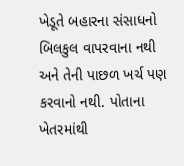ખેડૂતે બહારના સંસાધનો બિલકુલ વાપરવાના નથી અને તેની પાછળ ખર્ચ પણ કરવાનો નથી. પોતાના ખેતરમાંથી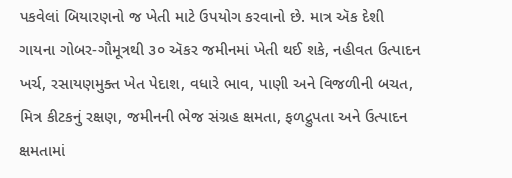પકવેલાં બિયારણનો જ ખેતી માટે ઉપયોગ કરવાનો છે. માત્ર ઍક દેશી ગાયના ગોબર-ગૌમૂત્રથી ૩૦ ઍકર જમીનમાં ખેતી થઈ શકે, નહીવત ઉત્પાદન ખર્ચ, રસાયણમુક્ત ખેત પેદાશ, વધારે ભાવ, પાણી અને વિજળીની બચત, મિત્ર કીટકનું રક્ષણ, જમીનની ભેજ સંગ્રહ ક્ષમતા, ફળદ્રુપતા અને ઉત્પાદન ક્ષમતામાં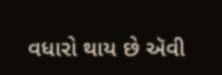વધારો થાય છે ઍવી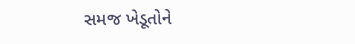સમજ ખેડૂતોને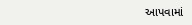આપવામાં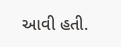આવી હતી.